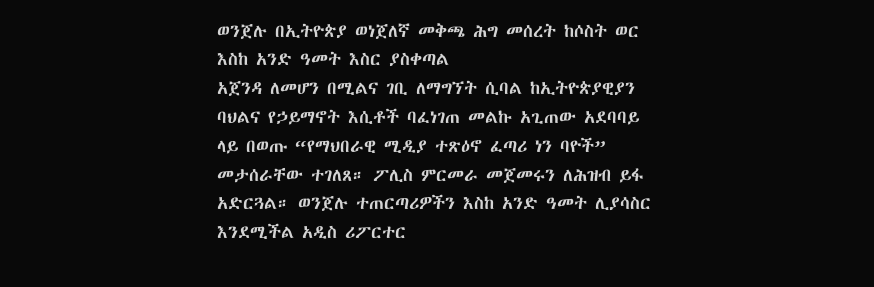ወንጀሉ በኢትዮጵያ ወነጀለኛ መቅጫ ሕግ መሰረት ከሶስት ወር እስከ አንድ ዓመት እስር ያስቀጣል
አጀንዳ ለመሆን በሚልና ገቢ ለማግኘት ሲባል ከኢትዮጵያዊያን ባህልና የኃይማኖት እሲቶች ባፈነገጠ መልኩ አጊጠው አደባባይ ላይ በወጡ “የማህበራዊ ሚዲያ ተጽዕኖ ፈጣሪ ነን ባዮች” መታሰራቸው ተገለጸ። ፖሊስ ምርመራ መጀመሩን ለሕዝብ ይፋ አድርጓል። ወንጀሉ ተጠርጣሪዎችን እስከ አንድ ዓመት ሊያሳስር እንደሚችል አዲስ ሪፖርተር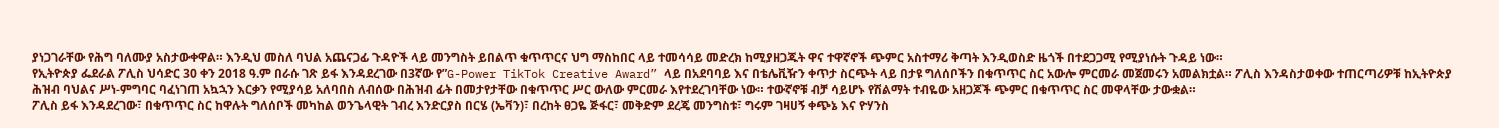ያነጋገራቸው የሕግ ባለሙያ አስታውቀዋል። እንዲህ መስለ ባህል አጨናጋፊ ጉዳዮች ላይ መንግስት ይበልጥ ቁጥጥርና ህግ ማስከበር ላይ ተመሳሳይ መድረክ ከሚያዘጋጁት ዋና ተዋኛኖች ጭምር አስተማሪ ቅጣት እንዲወስድ ዜጎች በተደጋጋሚ የሚያነሱት ጉዳይ ነው።
የኢትዮጵያ ፌደራል ፖሊስ ህሳድር 30 ቀን 2018 ዓ.ም በራሱ ገጽ ይፋ እንዳደረገው በ3ኛው የ”G-Power TikTok Creative Award” ላይ በአደባባይ እና በቴሌቪዥን ቀጥታ ስርጭት ላይ በታዩ ግለሰቦችን በቁጥጥር ስር አውሎ ምርመራ መጀመሩን አመልክቷል። ፖሊስ እንዳስታወቀው ተጠርጣሪዎቹ ከኢትዮጵያ ሕዝብ ባህልና ሥነ-ምግባር ባፈነገጠ አኳኋን እርቃን የሚያሳይ አለባበስ ለብሰው በሕዝብ ፊት በመታየታቸው በቁጥጥር ሥር ውለው ምርመራ እየተደረገባቸው ነው። ተውኛኖቹ ብቻ ሳይሆኑ የሽልማት ተብዬው አዘጋጆች ጭምር በቁጥጥር ስር መዋላቸው ታውቋል።
ፖሊስ ይፋ እንዳደረገው፣ በቁጥጥር ስር ከዋሉት ግለሰቦች መካከል ወንጌላዊት ገብረ እንድርያስ በርሄ (ኤቫን)፣ በረከት ፀጋዬ ጅፋር፣ መቅድም ደረጄ መንግስቱ፣ ግሩም ገዛሀኝ ቀጭኔ እና ዮሃንስ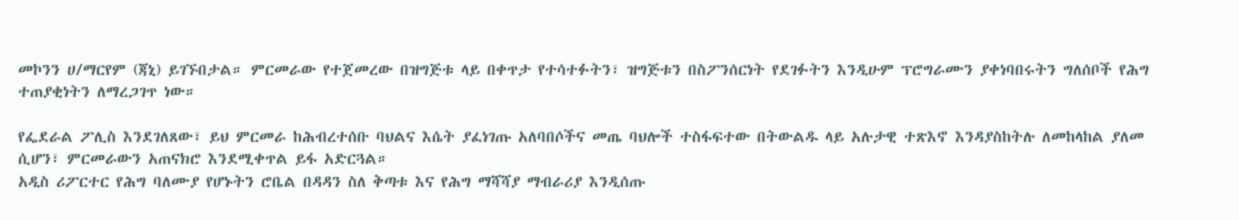መኮንን ሀ/ማርየም (ጃኒ) ይገኙበታል። ምርመራው የተጀመረው በዝግጅቱ ላይ በቀጥታ የተሳተፉትን፣ ዝግጅቱን በስፖንሰርነት የደገፉትን እንዲሁም ፕሮግራሙን ያቀነባበሩትን ግለሰቦች የሕግ ተጠያቂነትን ለማረጋገጥ ነው።

የፌደራል ፖሊስ እንደገለጸው፣ ይህ ምርመራ ከሕብረተሰቡ ባህልና እሴት ያፈነገጡ አለባበሶችና መጤ ባህሎች ተስፋፍተው በትውልዱ ላይ አሉታዊ ተጽእኖ እንዳያስከትሉ ለመከላከል ያለመ ሲሆን፣ ምርመራውን አጠናክሮ እንደሚቀጥል ይፋ አድርጓል።
አዲስ ሪፖርተር የሕግ ባለሙያ የሆኑትን ሮቤል በዳዳን ስለ ቅጣቱ እና የሕግ ማሻሻያ ማብራሪያ እንዲሰጡ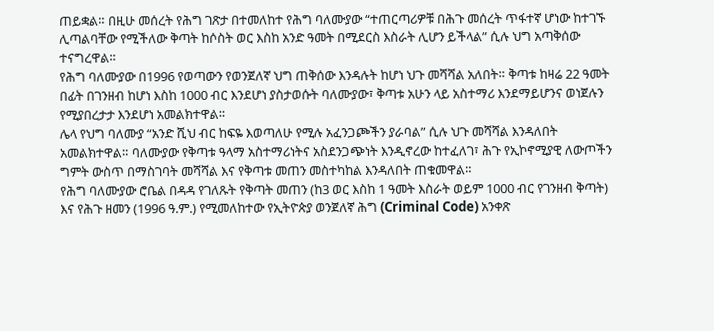ጠይቋል። በዚሁ መሰረት የሕግ ገጽታ በተመለከተ የሕግ ባለሙያው “ተጠርጣሪዎቹ በሕጉ መሰረት ጥፋተኛ ሆነው ከተገኙ ሊጣልባቸው የሚችለው ቅጣት ከሶስት ወር እስከ አንድ ዓመት በሚደርስ እስራት ሊሆን ይችላል” ሲሉ ህግ አጣቅሰው ተናግረዋል።
የሕግ ባለሙያው በ1996 የወጣውን የወንጀለኛ ህግ ጠቅሰው እንዳሉት ከሆነ ህጉ መሻሻል አለበት። ቅጣቱ ከዛሬ 22 ዓመት በፊት በገንዘብ ከሆነ እስከ 1000 ብር እንደሆነ ያስታወሱት ባለሙያው፣ ቅጣቱ አሁን ላይ አስተማሪ እንደማይሆንና ወነጀሉን የሚያበረታታ እንደሆነ አመልክተዋል።
ሌላ የህግ ባለሙያ “አንድ ሺህ ብር ከፍዬ እወጣለሁ የሚሉ አፈንጋጮችን ያራባል” ሲሉ ህጉ መሻሻል እንዳለበት አመልክተዋል። ባለሙያው የቅጣቱ ዓላማ አስተማሪነትና አስደንጋጭነት እንዲኖረው ከተፈለገ፣ ሕጉ የኢኮኖሚያዊ ለውጦችን ግምት ውስጥ በማስገባት መሻሻል እና የቅጣቱ መጠን መስተካከል እንዳለበት ጠቁመዋል።
የሕግ ባለሙያው ሮቤል በዳዳ የገለጹት የቅጣት መጠን (ከ3 ወር እስከ 1 ዓመት እስራት ወይም 1000 ብር የገንዘብ ቅጣት) እና የሕጉ ዘመን (1996 ዓ.ም.) የሚመለከተው የኢትዮጵያ ወንጀለኛ ሕግ (Criminal Code) አንቀጽ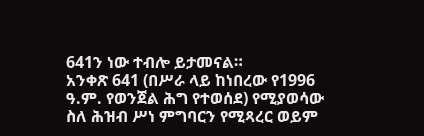641ን ነው ተብሎ ይታመናል።
አንቀጽ 641 (በሥራ ላይ ከነበረው የ1996 ዓ.ም. የወንጀል ሕግ የተወሰደ) የሚያወሳው ስለ ሕዝብ ሥነ ምግባርን የሚጻረር ወይም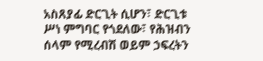አስጸያፊ ድርጊት ሲሆን፣ ድርጊቱ ሥነ ምግባር የጎደለው፣ የሕዝብን ሰላም የሚረብሽ ወይም ኃፍረትን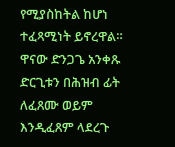የሚያስከትል ከሆነ ተፈጻሚነት ይኖረዋል። ዋናው ድንጋጌ አንቀጹ ድርጊቱን በሕዝብ ፊት ለፈጸሙ ወይም እንዲፈጸም ላደረጉ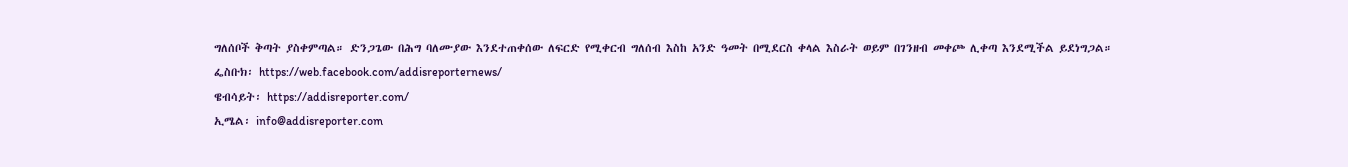ግለሰቦች ቅጣት ያስቀምጣል። ድንጋጌው በሕግ ባለሙያው እንደተጠቀሰው ለፍርድ የሚቀርብ ግለሰብ እስከ አንድ ዓመት በሚደርስ ቀላል እስራት ወይም በገንዘብ መቀጮ ሊቀጣ እንደሚችል ይደነግጋል።
ፌስቡክ፡ https://web.facebook.com/addisreporternews/
ዌብሳይት፡ https://addisreporter.com/
ኢሜል፡ info@addisreporter.com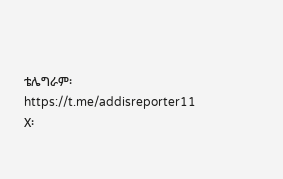ቴሌግራም፡ https://t.me/addisreporter11
X፡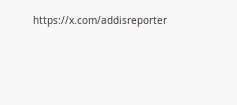https://x.com/addisreporter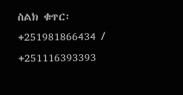ስልክ ቁጥር፡ +251981866434 / +251116393393